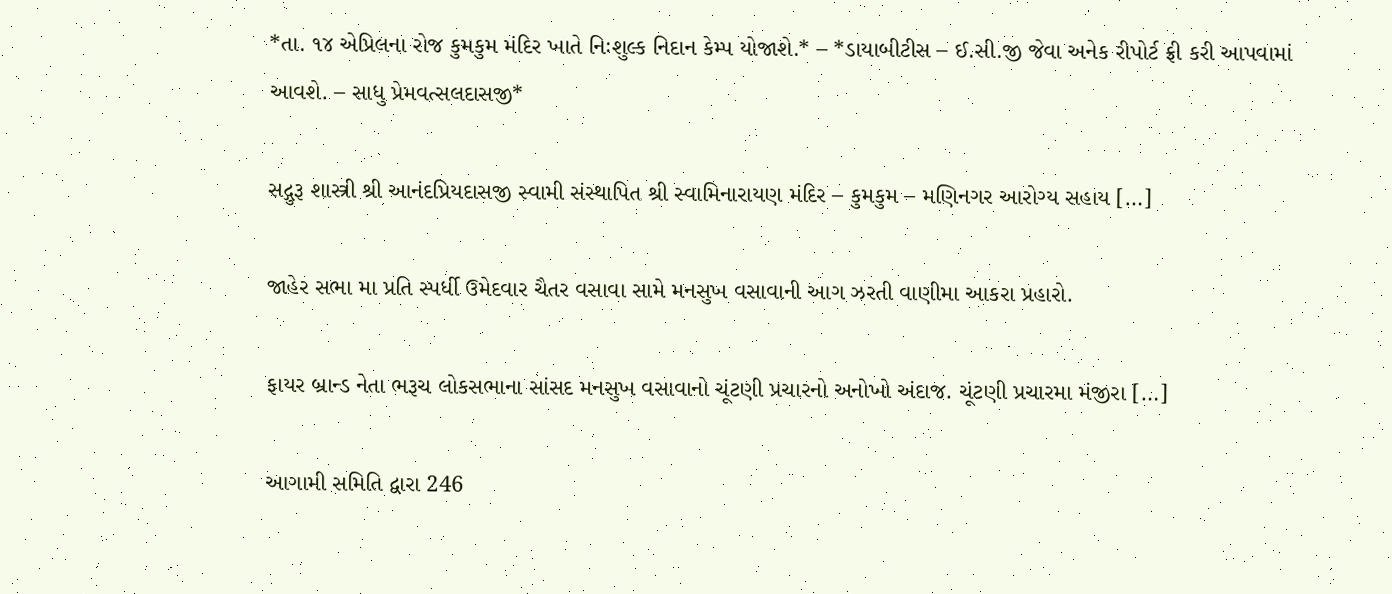*તા. ૧૪ એપ્રિલના રોજ કુમકુમ મંદિર ખાતે નિઃશુલ્ક નિદાન કેમ્પ યોજાશે.* – *ડાયાબીટીસ – ઈ.સી.જી જેવા અનેક રીપોર્ટ ફ્રી કરી આપવામાં આવશે. – સાધુ પ્રેમવત્સલદાસજી*

સદ્ગુરૂ શાસ્ત્રી શ્રી આનંદપ્રિયદાસજી સ્વામી સંસ્થાપિત શ્રી સ્વામિનારાયણ મંદિર – કુમકુમ – મણિનગર આરોગ્ય સહાય […]

જાહેર સભા મા પ્રતિ સ્પર્ધી ઉમેદવાર ચૈતર વસાવા સામે મનસુખ વસાવાની આગ ઝરતી વાણીમા આકરા પ્રહારો.

ફાયર બ્રાન્ડ નેતા ભરૂચ લોકસભાના સાંસદ મનસુખ વસાવાનો ચૂંટણી પ્રચારનો અનોખો અંદાજ. ચૂંટણી પ્રચારમા મંજીરા […]

આગામી સમિતિ દ્વારા 246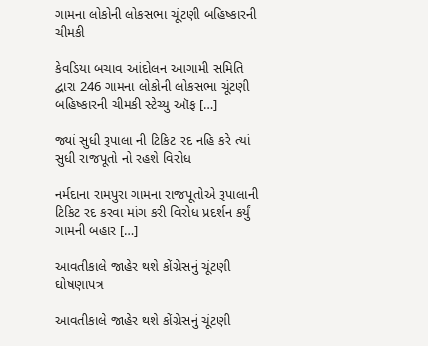ગામના લોકોની લોકસભા ચૂંટણી બહિષ્કારની ચીમકી

કેવડિયા બચાવ આંદોલન આગામી સમિતિ દ્વારા 246 ગામના લોકોની લોકસભા ચૂંટણી બહિષ્કારની ચીમકી સ્ટેચ્યુ ઑફ […]

જ્યાં સુધી રૂપાલા ની ટિકિટ રદ નહિ કરે ત્યાં સુધી રાજપૂતો નો રહશે વિરોધ

નર્મદાના રામપુરા ગામના રાજપૂતોએ રૂપાલાની ટિકિટ રદ કરવા માંગ કરી વિરોધ પ્રદર્શન કર્યું ગામની બહાર […]

આવતીકાલે જાહેર થશે કોંગ્રેસનું ચૂંટણી ઘોષણાપત્ર

આવતીકાલે જાહેર થશે કોંગ્રેસનું ચૂંટણી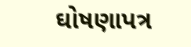ઘોષણાપત્ર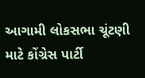આગામી લોકસભા ચૂંટણી માટે કોંગ્રેસ પાર્ટી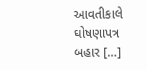આવતીકાલે ઘોષણાપત્ર બહાર […]